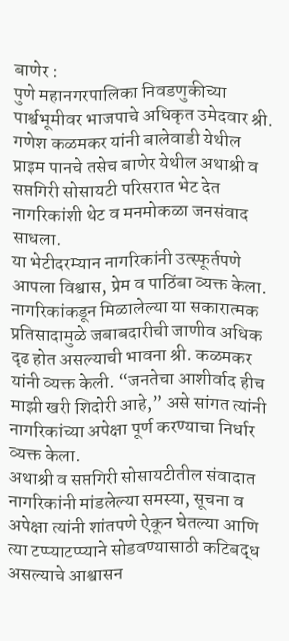बाणेर :
पुणे महानगरपालिका निवडणुकीच्या पार्श्वभूमीवर भाजपाचे अधिकृत उमेदवार श्री. गणेश कळमकर यांनी बालेवाडी येथील प्राइम पानचे तसेच बाणेर येथील अथाश्री व सप्तगिरी सोसायटी परिसरात भेट देत नागरिकांशी थेट व मनमोकळा जनसंवाद साधला.
या भेटीदरम्यान नागरिकांनी उत्स्फूर्तपणे आपला विश्वास, प्रेम व पाठिंबा व्यक्त केला. नागरिकांकडून मिळालेल्या या सकारात्मक प्रतिसादामुळे जबाबदारीची जाणीव अधिक दृढ होत असल्याची भावना श्री. कळमकर यांनी व्यक्त केली. “जनतेचा आशीर्वाद हीच माझी खरी शिदोरी आहे,” असे सांगत त्यांनी नागरिकांच्या अपेक्षा पूर्ण करण्याचा निर्धार व्यक्त केला.
अथाश्री व सप्तगिरी सोसायटीतील संवादात नागरिकांनी मांडलेल्या समस्या, सूचना व अपेक्षा त्यांनी शांतपणे ऐकून घेतल्या आणि त्या टप्प्याटप्प्याने सोडवण्यासाठी कटिबद्ध असल्याचे आश्वासन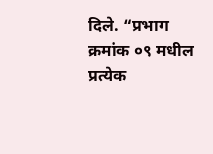दिले. “प्रभाग क्रमांक ०९ मधील प्रत्येक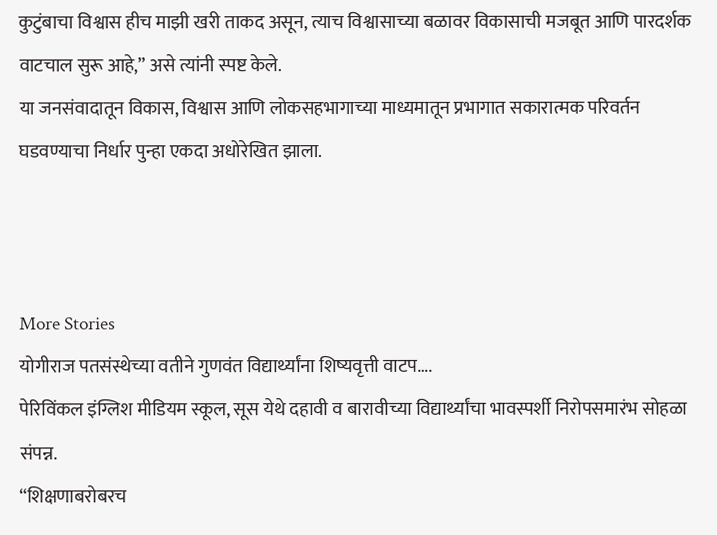कुटुंबाचा विश्वास हीच माझी खरी ताकद असून, त्याच विश्वासाच्या बळावर विकासाची मजबूत आणि पारदर्शक वाटचाल सुरू आहे,” असे त्यांनी स्पष्ट केले.
या जनसंवादातून विकास, विश्वास आणि लोकसहभागाच्या माध्यमातून प्रभागात सकारात्मक परिवर्तन घडवण्याचा निर्धार पुन्हा एकदा अधोरेखित झाला.



More Stories
योगीराज पतसंस्थेच्या वतीने गुणवंत विद्यार्थ्यांना शिष्यवृत्ती वाटप….
पेरिविंकल इंग्लिश मीडियम स्कूल, सूस येथे दहावी व बारावीच्या विद्यार्थ्यांचा भावस्पर्शी निरोपसमारंभ सोहळा संपन्न.
“शिक्षणाबरोबरच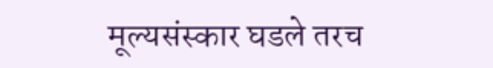मूल्यसंस्कार घडले तरच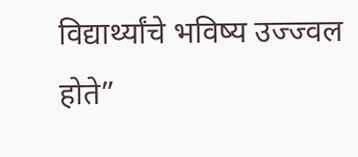विद्यार्थ्यांचे भविष्य उज्ज्वल होते”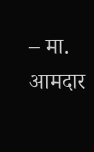– मा. आमदार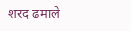शरद ढमाले